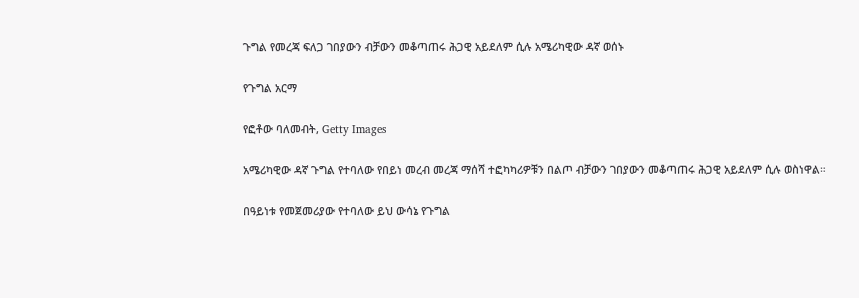ጉግል የመረጃ ፍለጋ ገበያውን ብቻውን መቆጣጠሩ ሕጋዊ አይደለም ሲሉ አሜሪካዊው ዳኛ ወሰኑ

የጉግል አርማ

የፎቶው ባለመብት, Getty Images

አሜሪካዊው ዳኛ ጉግል የተባለው የበይነ መረብ መረጃ ማሰሻ ተፎካካሪዎቹን በልጦ ብቻውን ገበያውን መቆጣጠሩ ሕጋዊ አይደለም ሲሉ ወስነዋል።

በዓይነቱ የመጀመሪያው የተባለው ይህ ውሳኔ የጉግል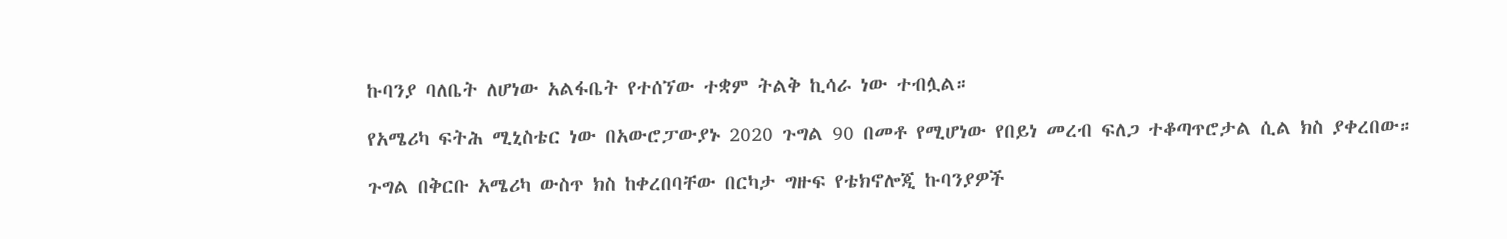ኩባንያ ባለቤት ለሆነው አልፋቤት የተሰኘው ተቋም ትልቅ ኪሳራ ነው ተብሏል።

የአሜሪካ ፍትሕ ሚኒስቴር ነው በአውሮፓውያኑ 2020 ጉግል 90 በመቶ የሚሆነው የበይነ መረብ ፍለጋ ተቆጣጥሮታል ሲል ክስ ያቀረበው።

ጉግል በቅርቡ አሜሪካ ውስጥ ክስ ከቀረበባቸው በርካታ ግዙፍ የቴክኖሎጂ ኩባንያዎች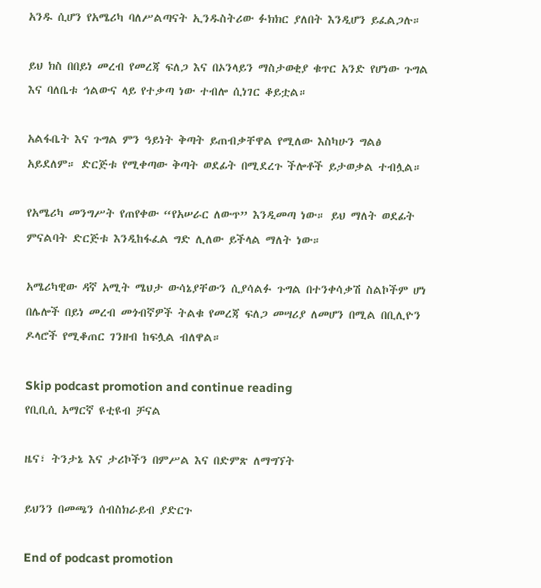አንዱ ሲሆን የአሜሪካ ባለሥልጣናት ኢንዱስትሪው ፉክክር ያለበት እንዲሆን ይፈልጋሉ።

ይህ ክስ በበይነ መረብ የመረጃ ፍለጋ እና በኦንላይን ማስታወቂያ ቁጥር አንድ የሆነው ጉግል እና ባለቤቱ ኅልውና ላይ የተቃጣ ነው ተብሎ ሲነገር ቆይቷል።

አልፋቤት እና ጉግል ምን ዓይነት ቅጣት ይጠብቃቸዋል የሚለው እስካሁን ግልፅ አይደለም። ድርጅቱ የሚቀጣው ቅጣት ወደፊት በሚደረጉ ችሎቶች ይታወቃል ተብሏል።

የአሜሪካ መንግሥት የጠየቀው “የአሠራር ለውጥ” እንዲመጣ ነው። ይህ ማለት ወደፊት ምናልባት ድርጅቱ እንዲከፋፈል ግድ ሊለው ይችላል ማለት ነው።

አሜሪካዊው ዳኛ አሚት ሜህታ ውሳኔያቸውን ሲያሳልፉ ጉግል በተንቀሳቃሽ ስልኮችም ሆነ በሌሎች በይነ መረብ መጎብኛዎች ትልቁ የመረጃ ፍለጋ መሣሪያ ለመሆን በሚል በቢሊዮን ዶላሮች የሚቆጠር ገንዘብ ከፍሏል ብለዋል።

Skip podcast promotion and continue reading
የቢቢሲ አማርኛ ዩቲዩብ ቻናል

ዜና፣ ትንታኔ እና ታሪኮችን በምሥል እና በድምጽ ለማግኘት

ይህንን በመጫን ሰብስክራይብ ያድርጉ

End of podcast promotion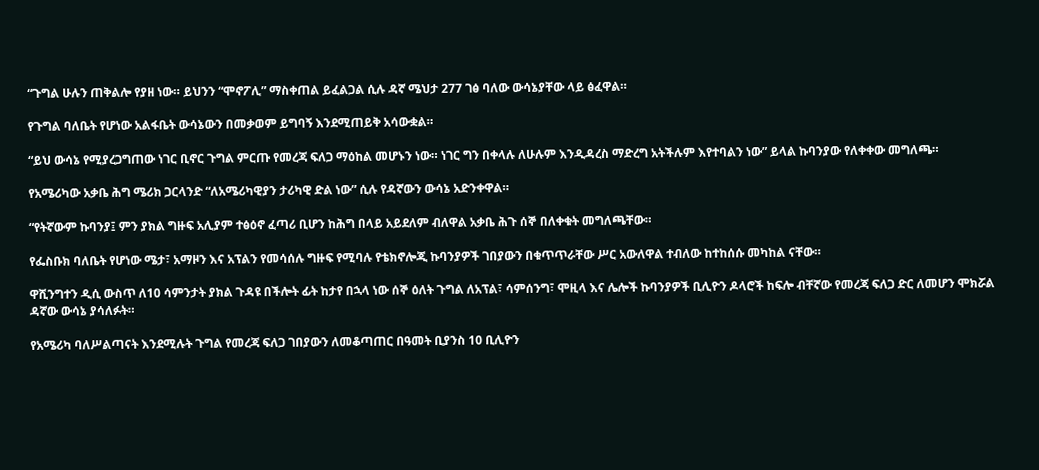“ጉግል ሁሉን ጠቅልሎ የያዘ ነው። ይህንን “ሞኖፖሊ” ማስቀጠል ይፈልጋል ሲሉ ዳኛ ሜህታ 277 ገፅ ባለው ውሳኔያቸው ላይ ፅፈዋል።

የጉግል ባለቤት የሆነው አልፋቤት ውሳኔውን በመቃወም ይግባኝ እንደሚጠይቅ አሳውቋል።

“ይህ ውሳኔ የሚያረጋግጠው ነገር ቢኖር ጉግል ምርጡ የመረጃ ፍለጋ ማዕከል መሆኑን ነው። ነገር ግን በቀላሉ ለሁሉም እንዲዳረስ ማድረግ አትችሉም እየተባልን ነው” ይላል ኩባንያው የለቀቀው መግለጫ።

የአሜሪካው አቃቤ ሕግ ሜሪክ ጋርላንድ “ለአሜሪካዊያን ታሪካዊ ድል ነው” ሲሉ የዳኛውን ውሳኔ አድንቀዋል።

“የትኛውም ኩባንያ፤ ምን ያክል ግዙፍ አሊያም ተፅዕኖ ፈጣሪ ቢሆን ከሕግ በላይ አይደለም ብለዋል አቃቤ ሕጉ ሰኞ በለቀቁት መግለጫቸው።

የፌስቡክ ባለቤት የሆነው ሜታ፣ አማዞን እና አፕልን የመሳሰሉ ግዙፍ የሚባሉ የቴክኖሎጂ ኩባንያዎች ገበያውን በቁጥጥራቸው ሥር አውለዋል ተብለው ከተከሰሱ መካከል ናቸው።

ዋሺንግተን ዲሲ ውስጥ ለ10 ሳምንታት ያክል ጉዳዩ በችሎት ፊት ከታየ በኋላ ነው ሰኞ ዕለት ጉግል ለአፕል፣ ሳምሰንግ፣ ሞዚላ እና ሌሎች ኩባንያዎች ቢሊዮን ዶላሮች ከፍሎ ብቸኛው የመረጃ ፍለጋ ድር ለመሆን ሞክሯል ዳኛው ውሳኔ ያሳለፉት።

የአሜሪካ ባለሥልጣናት እንደሚሉት ጉግል የመረጃ ፍለጋ ገበያውን ለመቆጣጠር በዓመት ቢያንስ 10 ቢሊዮን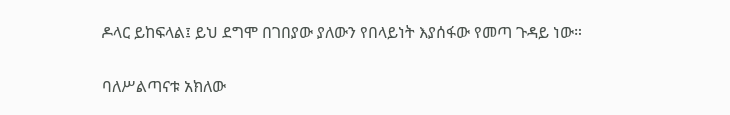ዶላር ይከፍላል፤ ይህ ደግሞ በገበያው ያለውን የበላይነት እያሰፋው የመጣ ጉዳይ ነው።

ባለሥልጣናቱ አክለው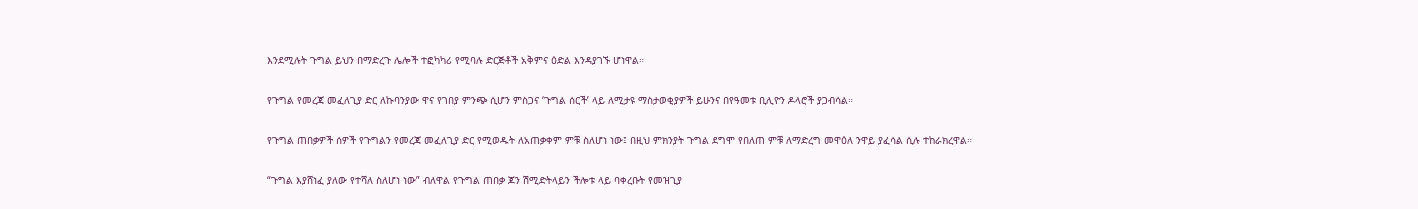እንደሚሉት ጉግል ይህን በማድረጉ ሌሎች ተፎካካሪ የሚባሉ ድርጅቶች አቅምና ዕድል እንዳያገኙ ሆነዋል።

የጉግል የመረጃ መፈለጊያ ድር ለኩባንያው ዋና የገበያ ምንጭ ሲሆን ምስጋና ‘ጉግል ሰርች’ ላይ ለሚታዩ ማስታወቂያዎች ይሁንና በየዓመቱ ቢሊዮን ዶላሮች ያጋብሳል።

የጉግል ጠበቃዎች ሰዎች የጉግልን የመረጃ መፈለጊያ ድር የሚወዱት ለአጠቃቀም ምቹ ስለሆነ ነው፤ በዚህ ምክንያት ጉግል ደግሞ የበለጠ ምቹ ለማድረግ መዋዕለ ንዋይ ያፈሳል ሲሉ ተከራክረዋል።

“ጉግል እያሸነፈ ያለው የተሻለ ስለሆነ ነው” ብለዋል የጉግል ጠበቃ ጆን ሽሚድትላይን ችሎቱ ላይ ባቀረቡት የመዝጊያ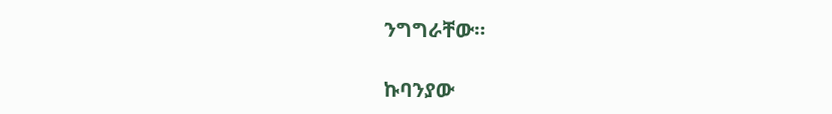ንግግራቸው።

ኩባንያው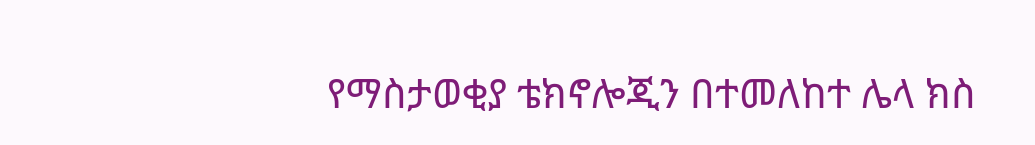የማስታወቂያ ቴክኖሎጂን በተመለከተ ሌላ ክስ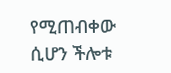የሚጠብቀው ሲሆን ችሎቱ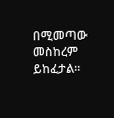በሚመጣው መስከረም ይከፈታል።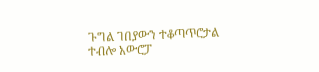ጉግል ገበያውን ተቆጣጥሮታል ተብሎ አውሮፓ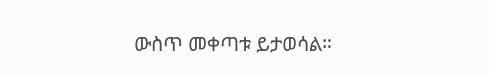ውስጥ መቀጣቱ ይታወሳል።